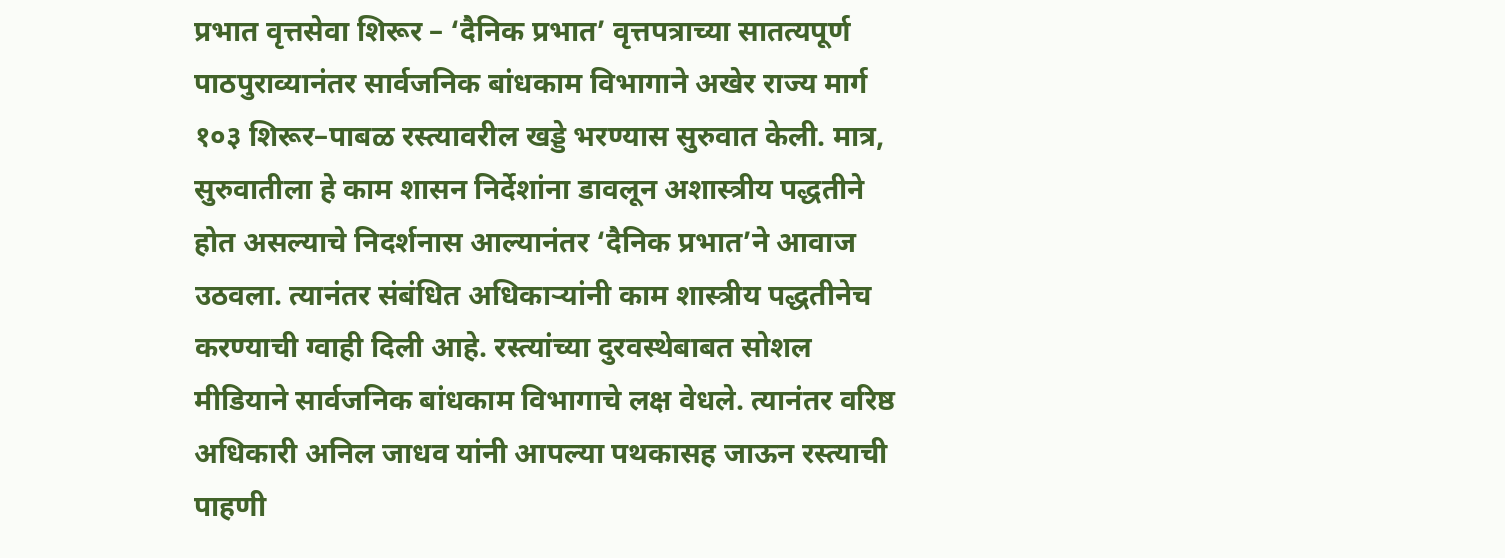प्रभात वृत्तसेवा शिरूर – ‘दैनिक प्रभात’ वृत्तपत्राच्या सातत्यपूर्ण पाठपुराव्यानंतर सार्वजनिक बांधकाम विभागाने अखेर राज्य मार्ग १०३ शिरूर–पाबळ रस्त्यावरील खड्डे भरण्यास सुरुवात केली. मात्र, सुरुवातीला हे काम शासन निर्देशांना डावलून अशास्त्रीय पद्धतीने होत असल्याचे निदर्शनास आल्यानंतर ‘दैनिक प्रभात’ने आवाज उठवला. त्यानंतर संबंधित अधिकाऱ्यांनी काम शास्त्रीय पद्धतीनेच करण्याची ग्वाही दिली आहे. रस्त्यांच्या दुरवस्थेबाबत सोशल मीडियाने सार्वजनिक बांधकाम विभागाचे लक्ष वेधले. त्यानंतर वरिष्ठ अधिकारी अनिल जाधव यांनी आपल्या पथकासह जाऊन रस्त्याची पाहणी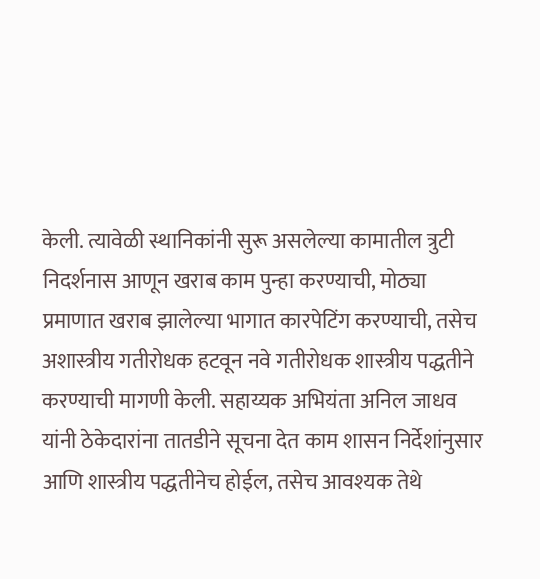केली. त्यावेळी स्थानिकांनी सुरू असलेल्या कामातील त्रुटी निदर्शनास आणून खराब काम पुन्हा करण्याची, मोठ्या प्रमाणात खराब झालेल्या भागात कारपेटिंग करण्याची, तसेच अशास्त्रीय गतीरोधक हटवून नवे गतीरोधक शास्त्रीय पद्धतीने करण्याची मागणी केली. सहाय्यक अभियंता अनिल जाधव यांनी ठेकेदारांना तातडीने सूचना देत काम शासन निर्देशांनुसार आणि शास्त्रीय पद्धतीनेच होईल, तसेच आवश्यक तेथे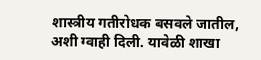शास्त्रीय गतीरोधक बसवले जातील, अशी ग्वाही दिली. यावेळी शाखा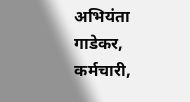अभियंता गाडेकर, कर्मचारी,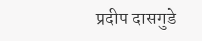प्रदीप दासगुडे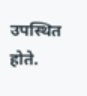उपस्थित होते.